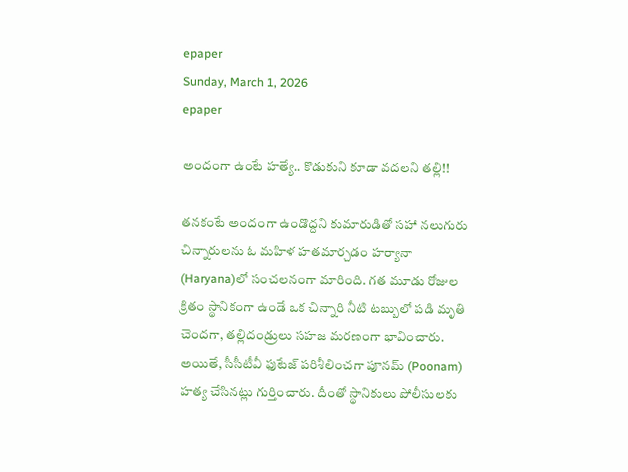epaper
Sunday, March 1, 2026
epaper

అందంగా ఉంటే హత్యే.. కొడుకుని కూడా వదలని తల్లి!!

తనకంటే అందంగా ఉండొద్దని కుమారుడితో సహా నలుగురు చిన్నారులను ఓ మహిళ హతమార్చడం హర్యానా (Haryana)లో సంచలనంగా మారింది. గత మూడు రోజుల క్రితం స్థానికంగా ఉండే ఒక చిన్నారి నీటి టబ్బులో పడి మృతి చెందగా, తల్లిదండ్రులు సహజ మరణంగా భావించారు. అయితే, సీసీటీవీ ఫుటేజ్ పరిశీలించగా పూనమ్ (Poonam) హత్య చేసినట్లు గుర్తించారు. దీంతో స్థానికులు పోలీసులకు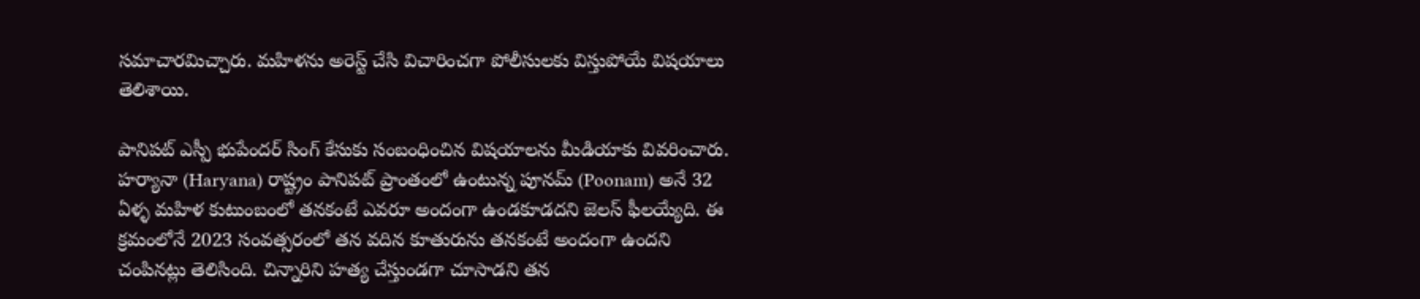సమాచారమిచ్చారు. మహిళను అరెస్ట్ చేసి విచారించగా పోలీసులకు విస్తుపోయే విషయాలు తెలిశాయి.

పానిపట్ ఎస్పీ భుపేందర్ సింగ్ కేసుకు సంబంధించిన విషయాలను మీడియాకు వివరించారు. హర్యానా (Haryana) రాష్ట్రం పానిపట్ ప్రాంతంలో ఉంటున్న పూనమ్ (Poonam) అనే 32 ఏళ్ళ మహిళ కుటుంబంలో తనకంటే ఎవరూ అందంగా ఉండకూడదని జెలస్‌ ఫీలయ్యేది. ఈ క్రమంలోనే 2023 సంవత్సరంలో తన వదిన కూతురును తనకంటే అందంగా ఉందని చంపినట్లు తెలిసింది. చిన్నారిని హత్య చేస్తుండగా చూసాడని తన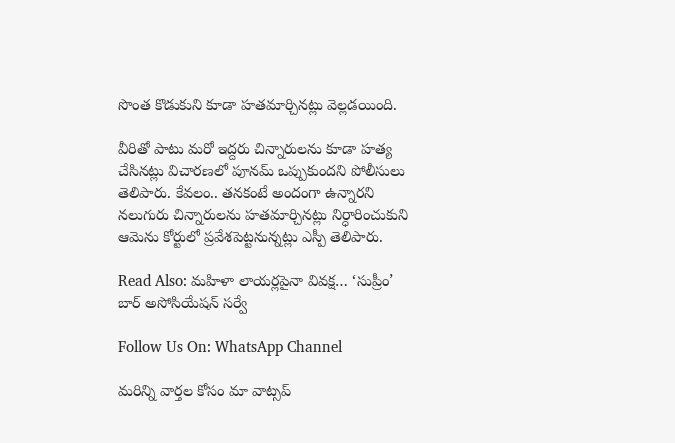సొంత కొడుకుని కూడా హతమార్చినట్లు వెల్లడయింది.

వీరితో పాటు మరో ఇద్దరు చిన్నారులను కూడా హత్య చేసినట్లు విచారణలో పూనమ్ ఒప్పుకుందని పోలీసులు తెలిపారు. కేవలం.. తనకంటే అందంగా ఉన్నారని నలుగురు చిన్నారులను హతమార్చినట్లు నిర్ధారించుకుని ఆమెను కోర్టులో ప్రవేశపెట్టనున్నట్లు ఎస్పీ తెలిపారు.

Read Also: మహిళా లాయర్లపైనా వివక్ష… ‘సుప్రీం’ బార్ అసోసియేషన్ సర్వే

Follow Us On: WhatsApp Channel

మ‌రిన్ని వార్త‌ల కోసం మా వాట్స‌ప్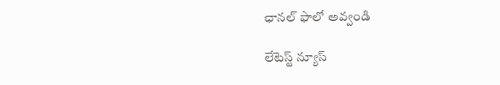ఛాన‌ల్ ఫాలో అవ్వండి

లేటెస్ట్ న్యూస్‌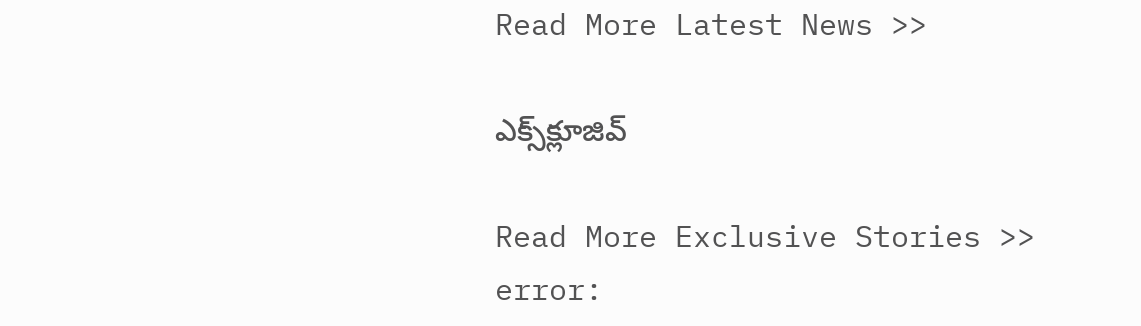Read More Latest News >>

ఎక్స్‌క్లూజివ్‌

Read More Exclusive Stories >>
error: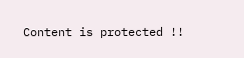Content is protected !!